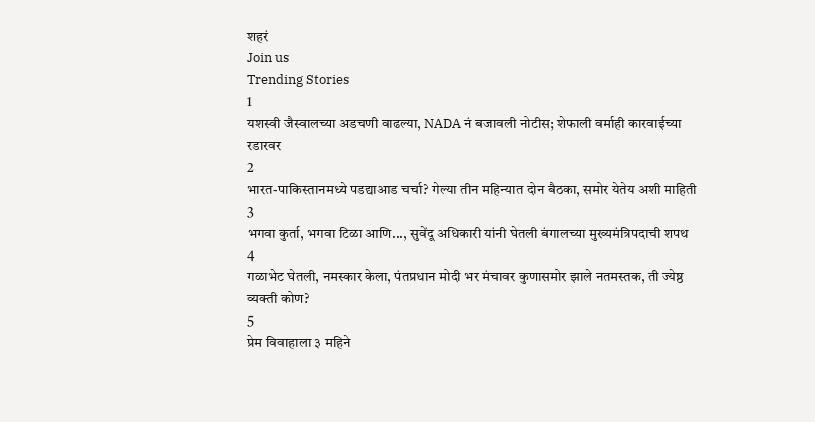शहरं
Join us
Trending Stories
1
यशस्वी जैस्वालच्या अडचणी वाढल्या, NADA नं बजावली नोटीस; शेफाली वर्माही कारवाईच्या रडारवर
2
भारत-पाकिस्तानमध्ये पडद्याआड चर्चा? गेल्या तीन महिन्यात दोन बैठका, समोर येतेय अशी माहिती
3
भगवा कुर्ता, भगवा टिळा आणि..., सुवेंदू अधिकारी यांनी घेतली बंगालच्या मुख्यमंत्रिपदाची शपथ
4
गळाभेट घेतली, नमस्कार केला, पंतप्रधान मोदी भर मंचावर कुणासमोर झाले नतमस्तक, ती ज्येष्ठ व्यक्ती कोण?
5
प्रेम विवाहाला ३ महिने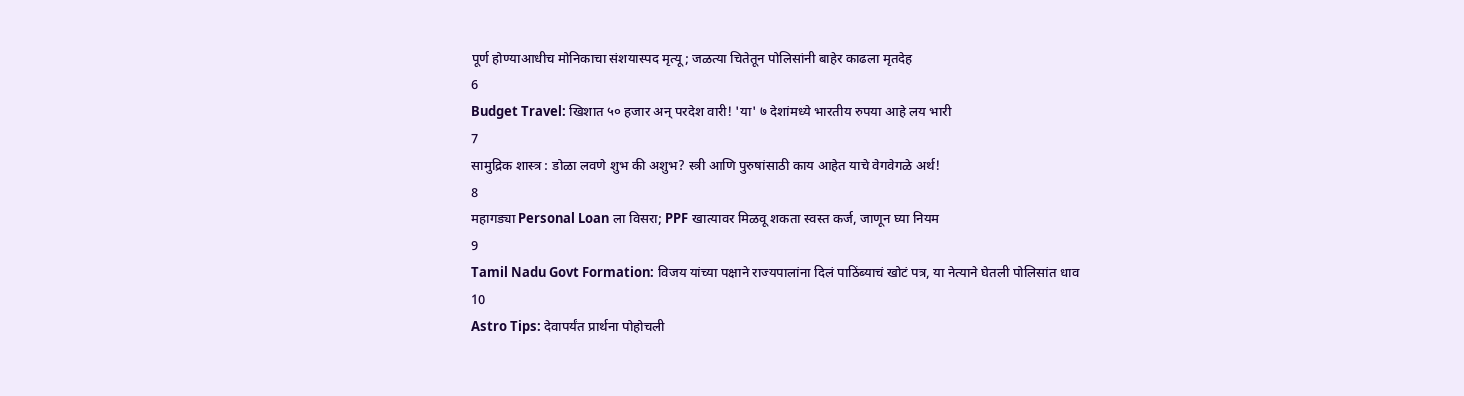पूर्ण होण्याआधीच मोनिकाचा संशयास्पद मृत्यू; जळत्या चितेतून पोलिसांनी बाहेर काढला मृतदेह
6
Budget Travel: खिशात ५० हजार अन् परदेश वारी! 'या' ७ देशांमध्ये भारतीय रुपया आहे लय भारी
7
सामुद्रिक शास्त्र : डोळा लवणे शुभ की अशुभ? स्त्री आणि पुरुषांसाठी काय आहेत याचे वेगवेगळे अर्थ!
8
महागड्या Personal Loan ला विसरा; PPF खात्यावर मिळवू शकता स्वस्त कर्ज, जाणून घ्या नियम
9
Tamil Nadu Govt Formation: विजय यांच्या पक्षाने राज्यपालांना दिलं पाठिंब्याचं खोटं पत्र, या नेत्याने घेतली पोलिसांत धाव
10
Astro Tips: देवापर्यंत प्रार्थना पोहोचली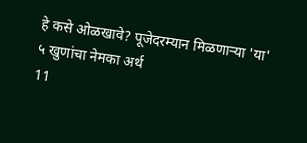हे कसे ओळखावे? पूजेदरम्यान मिळणाऱ्या 'या' ५ खुणांचा नेमका अर्थ
11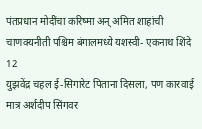पंतप्रधान मोदींचा करिष्मा अन् अमित शाहांची चाणक्यनीती पश्चिम बंगालमध्ये यशस्वी- एकनाथ शिंदे
12
युझवेंद्र चहल ई-सिगारेट पिताना दिसला, पण कारवाई मात्र अर्शदीप सिंगवर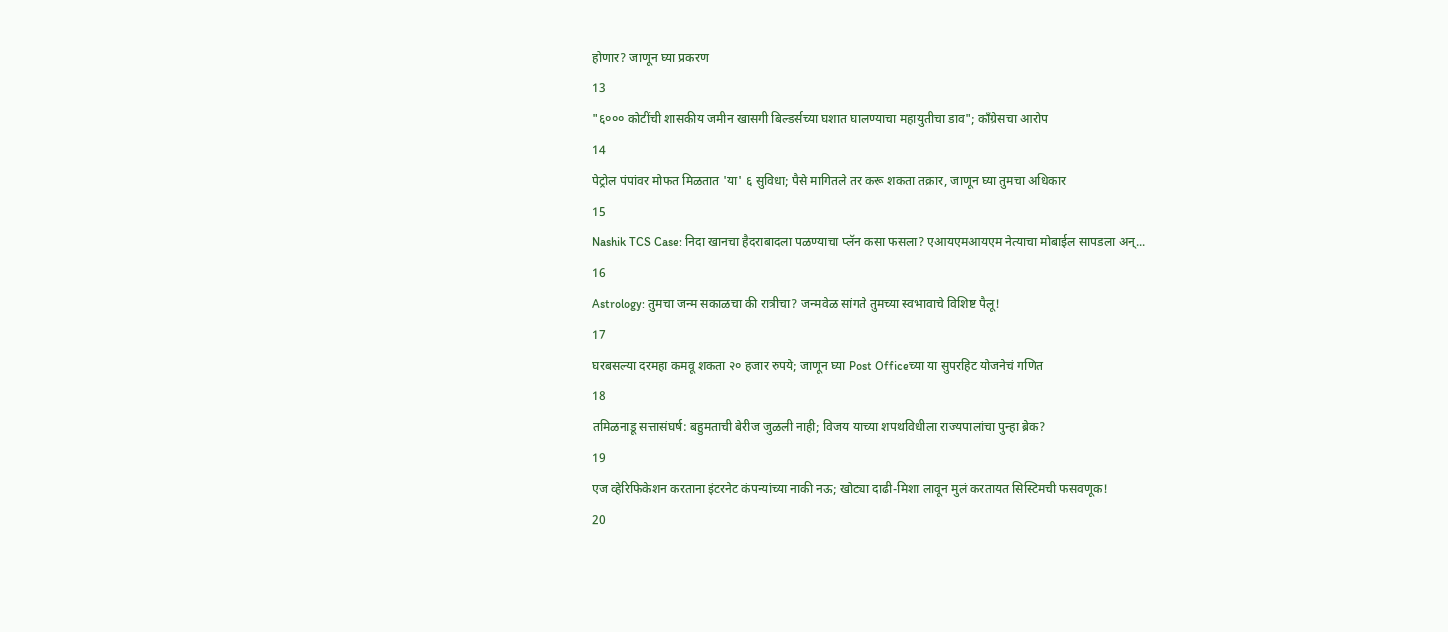होणार? जाणून घ्या प्रकरण
13
"६००० कोटींची शासकीय जमीन खासगी बिल्डर्सच्या घशात घालण्याचा महायुतीचा डाव"; काँग्रेसचा आरोप
14
पेट्रोल पंपांवर मोफत मिळतात 'या' ६ सुविधा; पैसे मागितले तर करू शकता तक्रार, जाणून घ्या तुमचा अधिकार
15
Nashik TCS Case: निदा खानचा हैदराबादला पळण्याचा प्लॅन कसा फसला? एआयएमआयएम नेत्याचा मोबाईल सापडला अन्...
16
Astrology: तुमचा जन्म सकाळचा की रात्रीचा? जन्मवेळ सांगते तुमच्या स्वभावाचे विशिष्ट पैलू!
17
घरबसल्या दरमहा कमवू शकता २० हजार रुपये; जाणून घ्या Post Officeच्या या सुपरहिट योजनेचं गणित
18
तमिळनाडू सत्तासंघर्ष: बहुमताची बेरीज जुळली नाही; विजय याच्या शपथविधीला राज्यपालांचा पुन्हा ब्रेक?
19
एज व्हेरिफिकेशन करताना इंटरनेट कंपन्यांच्या नाकी नऊ; खोट्या दाढी-मिशा लावून मुलं करतायत सिस्टिमची फसवणूक!
20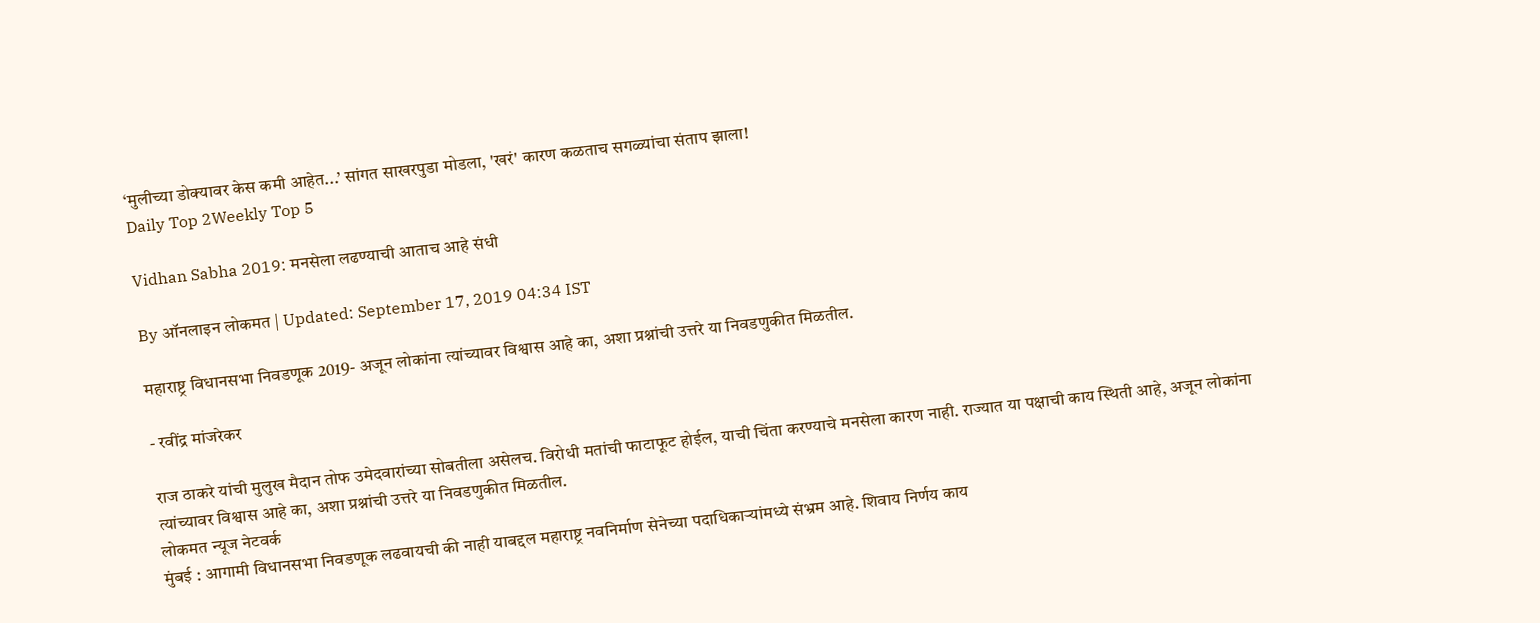‘मुलीच्या डोक्यावर केस कमी आहेत...’ सांगत साखरपुडा मोडला, 'खरं' कारण कळताच सगळ्यांचा संताप झाला!
Daily Top 2Weekly Top 5

Vidhan Sabha 2019: मनसेला लढण्याची आताच आहे संधी

By ऑनलाइन लोकमत | Updated: September 17, 2019 04:34 IST

महाराष्ट्र विधानसभा निवडणूक 2019- अजून लोकांना त्यांच्यावर विश्वास आहे का, अशा प्रश्नांची उत्तरे या निवडणुकीत मिळतील.

- रवींद्र मांजरेकर

राज ठाकरे यांची मुलुख मैदान तोफ उमेदवारांच्या सोबतीला असेलच. विरोधी मतांची फाटाफूट होईल, याची चिंता करण्याचे मनसेला कारण नाही. राज्यात या पक्षाची काय स्थिती आहे, अजून लोकांना त्यांच्यावर विश्वास आहे का, अशा प्रश्नांची उत्तरे या निवडणुकीत मिळतील.
लोकमत न्यूज नेटवर्क
मुंबई : आगामी विधानसभा निवडणूक लढवायची की नाही याबद्दल महाराष्ट्र नवनिर्माण सेनेच्या पदाधिकाऱ्यांमध्ये संभ्रम आहे. शिवाय निर्णय काय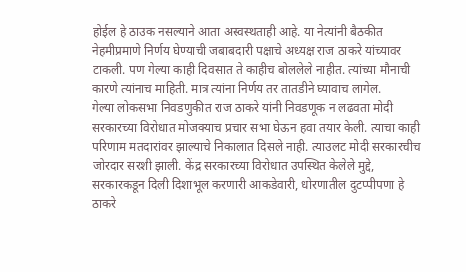होईल हे ठाउक नसल्याने आता अस्वस्थताही आहे. या नेत्यांनी बैठकीत नेहमीप्रमाणे निर्णय घेण्याची जबाबदारी पक्षाचे अध्यक्ष राज ठाकरे यांच्यावर टाकली. पण गेल्या काही दिवसात ते काहीच बोललेले नाहीत. त्यांच्या मौनाची कारणे त्यांनाच माहिती. मात्र त्यांना निर्णय तर तातडीने घ्यावाच लागेल.
गेल्या लोकसभा निवडणुकीत राज ठाकरे यांनी निवडणूक न लढवता मोदी सरकारच्या विरोधात मोजक्याच प्रचार सभा घेऊन हवा तयार केली. त्याचा काही परिणाम मतदारांवर झाल्याचे निकालात दिसले नाही. त्याउलट मोदी सरकारचीच जोरदार सरशी झाली. केंद्र सरकारच्या विरोधात उपस्थित केलेले मुद्दे, सरकारकडून दिली दिशाभूल करणारी आकडेवारी, धोरणातील दुटप्पीपणा हे ठाकरे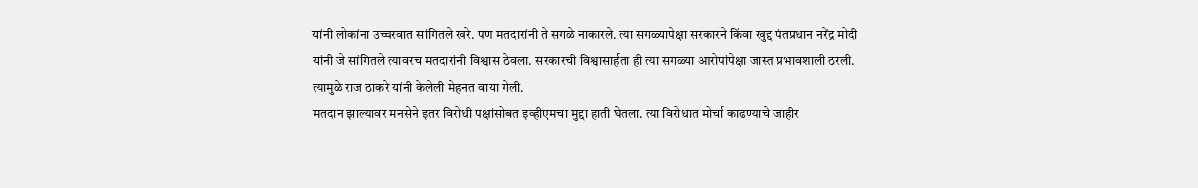यांनी लोकांना उच्चरवात सांगितले खरे. पण मतदारांनी ते सगळे नाकारले. त्या सगळ्यापेक्षा सरकारने किंवा खुद्द पंतप्रधान नरेंद्र मोदी यांनी जे सांगितले त्यावरच मतदारांनी विश्वास ठेवला. सरकारची विश्वासार्हता ही त्या सगळ्या आरोपांपेक्षा जास्त प्रभावशाली ठरली. त्यामुळे राज ठाकरे यांनी केलेली मेहनत वाया गेली.
मतदान झाल्यावर मनसेने इतर विरोधी पक्षांसोबत इव्हीएमचा मुद्दा हाती घेतला. त्या विरोधात मोर्चा काढण्याचे जाहीर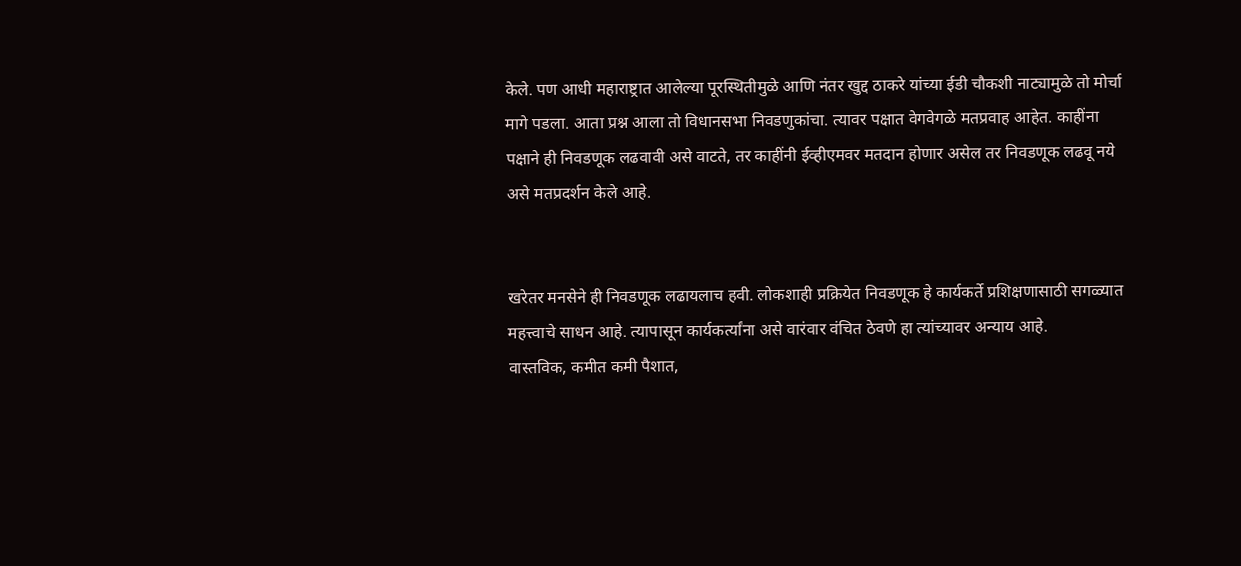केले. पण आधी महाराष्ट्रात आलेल्या पूरस्थितीमुळे आणि नंतर खुद्द ठाकरे यांच्या ईडी चौकशी नाट्यामुळे तो मोर्चा मागे पडला. आता प्रश्न आला तो विधानसभा निवडणुकांचा. त्यावर पक्षात वेगवेगळे मतप्रवाह आहेत. काहींना पक्षाने ही निवडणूक लढवावी असे वाटते, तर काहींनी ईव्हीएमवर मतदान होणार असेल तर निवडणूक लढवू नये असे मतप्रदर्शन केले आहे.


खरेतर मनसेने ही निवडणूक लढायलाच हवी. लोकशाही प्रक्रियेत निवडणूक हे कार्यकर्ते प्रशिक्षणासाठी सगळ्यात महत्त्वाचे साधन आहे. त्यापासून कार्यकर्त्यांना असे वारंवार वंचित ठेवणे हा त्यांच्यावर अन्याय आहे.
वास्तविक, कमीत कमी पैशात,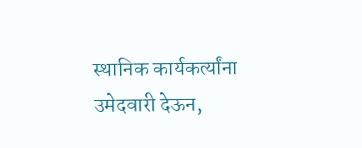स्थानिक कार्यकर्त्यांना उमेदवारी देऊन,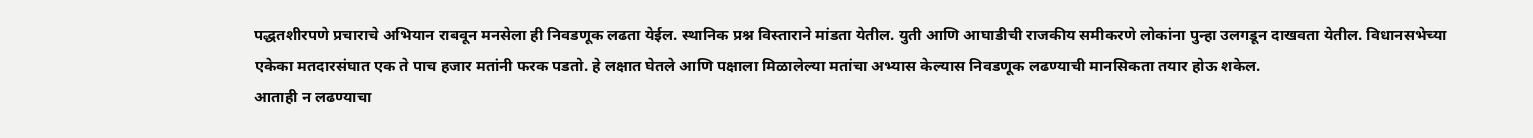पद्धतशीरपणे प्रचाराचे अभियान राबवून मनसेला ही निवडणूक लढता येईल. स्थानिक प्रश्न विस्ताराने मांडता येतील. युती आणि आघाडीची राजकीय समीकरणे लोकांना पुन्हा उलगडून दाखवता येतील. विधानसभेच्या एकेका मतदारसंघात एक ते पाच हजार मतांनी फरक पडतो. हे लक्षात घेतले आणि पक्षाला मिळालेल्या मतांचा अभ्यास केल्यास निवडणूक लढण्याची मानसिकता तयार होऊ शकेल.
आताही न लढण्याचा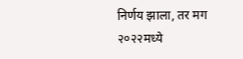निर्णय झाला, तर मग २०२२मध्ये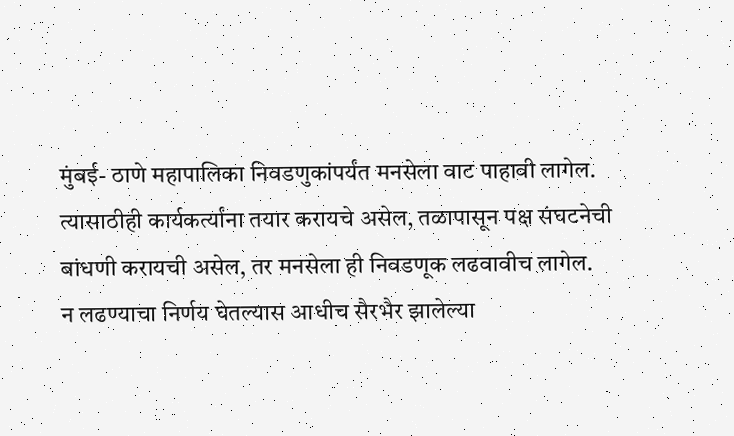मुंबई- ठाणे महापालिका निवडणुकांपर्यंत मनसेला वाट पाहावी लागेल. त्यासाठीही कार्यकर्त्यांना तयार करायचे असेल, तळापासून पक्ष संघटनेची बांधणी करायची असेल, तर मनसेला ही निवडणूक लढवावीच लागेल.
न लढण्याचा निर्णय घेतल्यास आधीच सैरभैर झालेल्या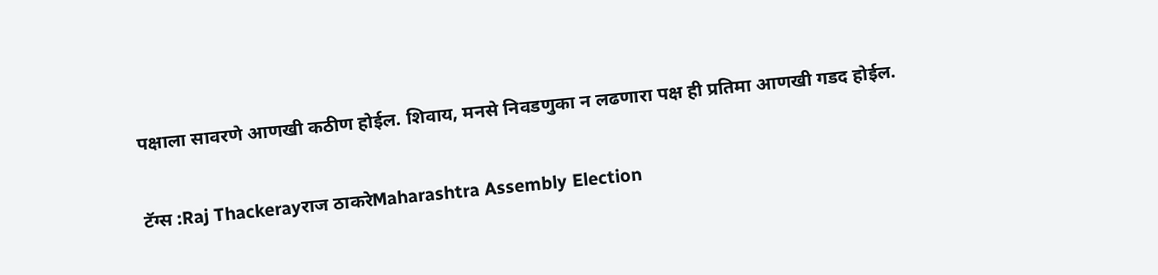पक्षाला सावरणे आणखी कठीण होईल. शिवाय, मनसे निवडणुका न लढणारा पक्ष ही प्रतिमा आणखी गडद होईल.

टॅग्स :Raj Thackerayराज ठाकरेMaharashtra Assembly Election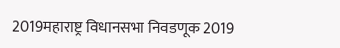2019महाराष्ट्र विधानसभा निवडणूक 2019